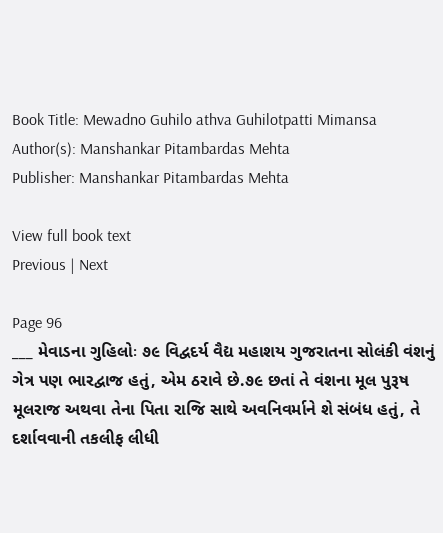Book Title: Mewadno Guhilo athva Guhilotpatti Mimansa
Author(s): Manshankar Pitambardas Mehta
Publisher: Manshankar Pitambardas Mehta

View full book text
Previous | Next

Page 96
___ મેવાડના ગુહિલોઃ ૭૯ વિદ્વદર્ય વૈદ્ય મહાશય ગુજરાતના સોલંકી વંશનું ગેત્ર પણ ભારદ્વાજ હતું, એમ ઠરાવે છે.૭૯ છતાં તે વંશના મૂલ પુરૂષ મૂલરાજ અથવા તેના પિતા રાજિ સાથે અવનિવર્માને શે સંબંધ હતું, તે દર્શાવવાની તકલીફ લીધી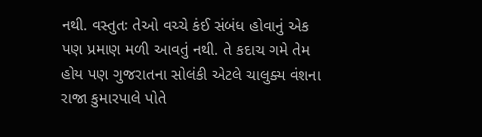નથી. વસ્તુતઃ તેઓ વચ્ચે કંઈ સંબંધ હોવાનું એક પણ પ્રમાણ મળી આવતું નથી. તે કદાચ ગમે તેમ હોય પણ ગુજરાતના સોલંકી એટલે ચાલુક્ય વંશના રાજા કુમારપાલે પોતે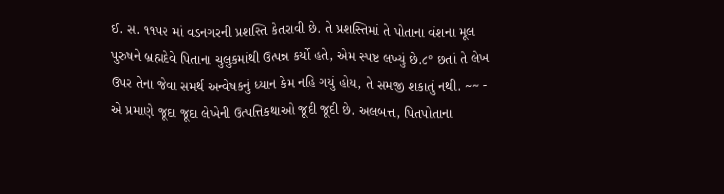ઈ. સ. ૧૧૫૨ માં વડનગરની પ્રશસ્તિ કેતરાવી છે. તે પ્રશસ્તિમાં તે પોતાના વંશના મૂલ પુરુષને બ્રહ્મદેવે પિતાના ચુલુકમાંથી ઉત્પન્ન કર્યો હતે, એમ સ્પષ્ટ લખ્યું છે.૮° છતાં તે લેખ ઉપર તેના જેવા સમર્થ અન્વેષકનું ધ્યાન કેમ નહિ ગયું હોય, તે સમજી શકાતું નથી. ~~ - એ પ્રમાણે જૂદા જૂદા લેખેની ઉત્પત્તિકથાઓ જૂદી જૂદી છે. અલબત્ત, પિતપોતાના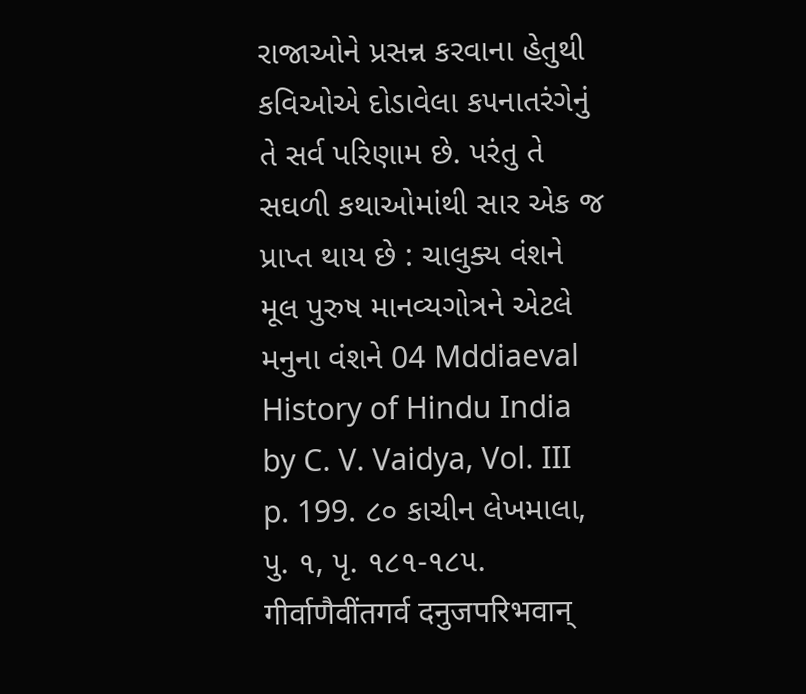રાજાઓને પ્રસન્ન કરવાના હેતુથી કવિઓએ દોડાવેલા ક૫નાતરંગેનું તે સર્વ પરિણામ છે. પરંતુ તે સઘળી કથાઓમાંથી સાર એક જ પ્રાપ્ત થાય છે : ચાલુક્ય વંશને મૂલ પુરુષ માનવ્યગોત્રને એટલે મનુના વંશને 04 Mddiaeval History of Hindu India by C. V. Vaidya, Vol. III p. 199. ૮૦ કાચીન લેખમાલા, પુ. ૧, પૃ. ૧૮૧-૧૮૫. गीर्वाणैवींतगर्व दनुजपरिभवान्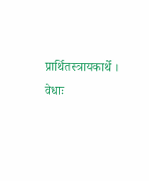प्रार्थितस्त्रायकार्थे । वेधाः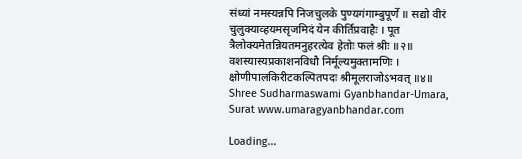संध्यां नमस्यन्नपि निजचुलके पुण्यगंगाम्बुपूर्णे ॥ सद्यो वीरं चुलुक्याव्हयमसृजमिदं येन कीर्तिप्रवाहैः । पूत त्रैलोक्यमेतन्नियतमनुहरत्येव हेतोः फलं श्रीः ॥२॥ वशस्यास्यप्रकाशनविधौ निर्मूल्यमुक्तामणिः । क्षोणीपालकिरीटकल्पितपदः श्रीमूलराजोऽभवत् ॥४॥ Shree Sudharmaswami Gyanbhandar-Umara, Surat www.umaragyanbhandar.com

Loading...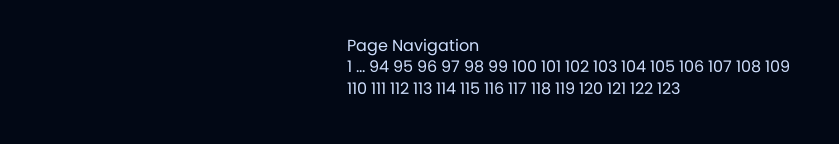Page Navigation
1 ... 94 95 96 97 98 99 100 101 102 103 104 105 106 107 108 109 110 111 112 113 114 115 116 117 118 119 120 121 122 123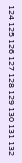124 125 126 127 128 129 130 131 132